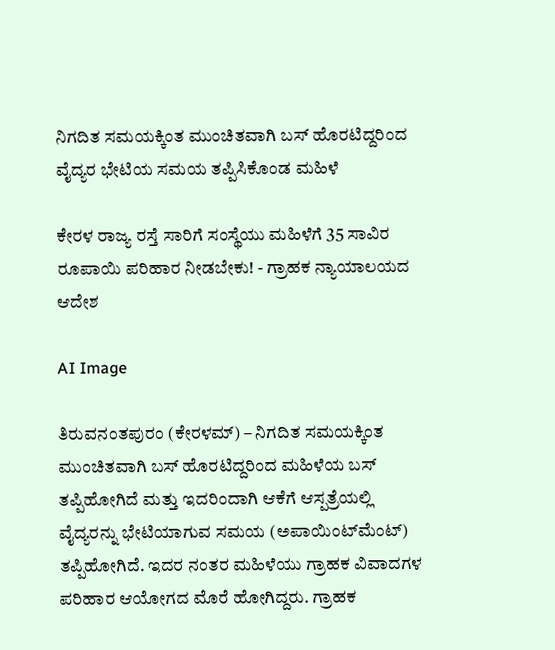ನಿಗದಿತ ಸಮಯಕ್ಕಿಂತ ಮುಂಚಿತವಾಗಿ ಬಸ್ ಹೊರಟಿದ್ದರಿಂದ ವೈದ್ಯರ ಭೇಟಿಯ ಸಮಯ ತಪ್ಪಿಸಿಕೊಂಡ ಮಹಿಳೆ

ಕೇರಳ ರಾಜ್ಯ ರಸ್ತೆ ಸಾರಿಗೆ ಸಂಸ್ಥೆಯು ಮಹಿಳೆಗೆ 35 ಸಾವಿರ ರೂಪಾಯಿ ಪರಿಹಾರ ನೀಡಬೇಕು! - ಗ್ರಾಹಕ ನ್ಯಾಯಾಲಯದ ಆದೇಶ

AI Image

ತಿರುವನಂತಪುರಂ (ಕೇರಳಮ್‌) – ನಿಗದಿತ ಸಮಯಕ್ಕಿಂತ ಮುಂಚಿತವಾಗಿ ಬಸ್ ಹೊರಟಿದ್ದರಿಂದ ಮಹಿಳೆಯ ಬಸ್ ತಪ್ಪಿಹೋಗಿದೆ ಮತ್ತು ಇದರಿಂದಾಗಿ ಆಕೆಗೆ ಆಸ್ಪತ್ರೆಯಲ್ಲಿ ವೈದ್ಯರನ್ನು ಭೇಟಿಯಾಗುವ ಸಮಯ (ಅಪಾಯಿಂಟ್‌ಮೆಂಟ್) ತಪ್ಪಿಹೋಗಿದೆ. ಇದರ ನಂತರ ಮಹಿಳೆಯು ಗ್ರಾಹಕ ವಿವಾದಗಳ ಪರಿಹಾರ ಆಯೋಗದ ಮೊರೆ ಹೋಗಿದ್ದರು. ಗ್ರಾಹಕ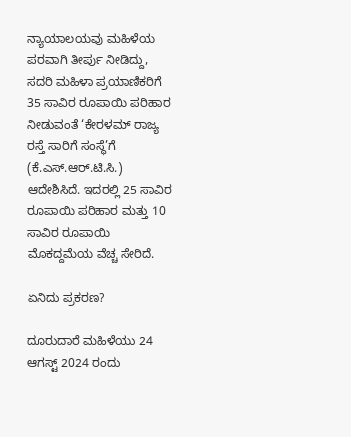ನ್ಯಾಯಾಲಯವು ಮಹಿಳೆಯ ಪರವಾಗಿ ತೀರ್ಪು ನೀಡಿದ್ದು, ಸದರಿ ಮಹಿಳಾ ಪ್ರಯಾಣಿಕರಿಗೆ 35 ಸಾವಿರ ರೂಪಾಯಿ ಪರಿಹಾರ ನೀಡುವಂತೆ ‘ಕೇರಳಮ್‌ ರಾಜ್ಯ ರಸ್ತೆ ಸಾರಿಗೆ ಸಂಸ್ಥೆ’ಗೆ (ಕೆ.ಎಸ್.ಆರ್.ಟಿ.ಸಿ.) ಆದೇಶಿಸಿದೆ. ಇದರಲ್ಲಿ 25 ಸಾವಿರ ರೂಪಾಯಿ ಪರಿಹಾರ ಮತ್ತು 10 ಸಾವಿರ ರೂಪಾಯಿ ಮೊಕದ್ದಮೆಯ ವೆಚ್ಚ ಸೇರಿದೆ.

ಏನಿದು ಪ್ರಕರಣ?

ದೂರುದಾರೆ ಮಹಿಳೆಯು 24 ಆಗಸ್ಟ್ 2024 ರಂದು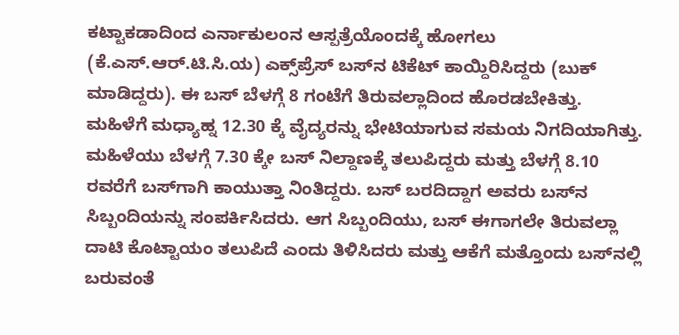ಕಟ್ಟಾಕಡಾದಿಂದ ಎರ್ನಾಕುಲಂನ ಆಸ್ಪತ್ರೆಯೊಂದಕ್ಕೆ ಹೋಗಲು (ಕೆ.ಎಸ್.ಆರ್.ಟಿ.ಸಿ.ಯ) ಎಕ್ಸ್‌ಪ್ರೆಸ್ ಬಸ್‌ನ ಟಿಕೆಟ್ ಕಾಯ್ದಿರಿಸಿದ್ದರು (ಬುಕ್ ಮಾಡಿದ್ದರು). ಈ ಬಸ್ ಬೆಳಗ್ಗೆ 8 ಗಂಟೆಗೆ ತಿರುವಲ್ಲಾದಿಂದ ಹೊರಡಬೇಕಿತ್ತು. ಮಹಿಳೆಗೆ ಮಧ್ಯಾಹ್ನ 12.30 ಕ್ಕೆ ವೈದ್ಯರನ್ನು ಭೇಟಿಯಾಗುವ ಸಮಯ ನಿಗದಿಯಾಗಿತ್ತು. ಮಹಿಳೆಯು ಬೆಳಗ್ಗೆ 7.30 ಕ್ಕೇ ಬಸ್ ನಿಲ್ದಾಣಕ್ಕೆ ತಲುಪಿದ್ದರು ಮತ್ತು ಬೆಳಗ್ಗೆ 8.10 ರವರೆಗೆ ಬಸ್‌ಗಾಗಿ ಕಾಯುತ್ತಾ ನಿಂತಿದ್ದರು. ಬಸ್ ಬರದಿದ್ದಾಗ ಅವರು ಬಸ್‌ನ ಸಿಬ್ಬಂದಿಯನ್ನು ಸಂಪರ್ಕಿಸಿದರು. ಆಗ ಸಿಬ್ಬಂದಿಯು, ಬಸ್ ಈಗಾಗಲೇ ತಿರುವಲ್ಲಾ ದಾಟಿ ಕೊಟ್ಟಾಯಂ ತಲುಪಿದೆ ಎಂದು ತಿಳಿಸಿದರು ಮತ್ತು ಆಕೆಗೆ ಮತ್ತೊಂದು ಬಸ್‌ನಲ್ಲಿ ಬರುವಂತೆ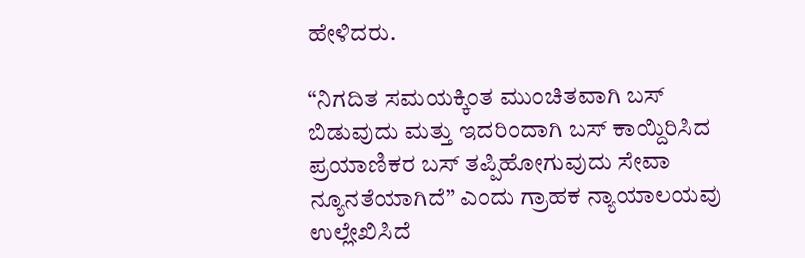ಹೇಳಿದರು.

“ನಿಗದಿತ ಸಮಯಕ್ಕಿಂತ ಮುಂಚಿತವಾಗಿ ಬಸ್ ಬಿಡುವುದು ಮತ್ತು ಇದರಿಂದಾಗಿ ಬಸ್ ಕಾಯ್ದಿರಿಸಿದ ಪ್ರಯಾಣಿಕರ ಬಸ್ ತಪ್ಪಿಹೋಗುವುದು ಸೇವಾ ನ್ಯೂನತೆಯಾಗಿದೆ” ಎಂದು ಗ್ರಾಹಕ ನ್ಯಾಯಾಲಯವು ಉಲ್ಲೇಖಿಸಿದೆ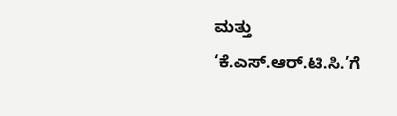ಮತ್ತು ‘ಕೆ.ಎಸ್.ಆರ್.ಟಿ.ಸಿ.’ಗೆ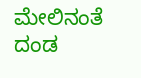ಮೇಲಿನಂತೆ ದಂಡ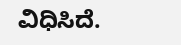ವಿಧಿಸಿದೆ.